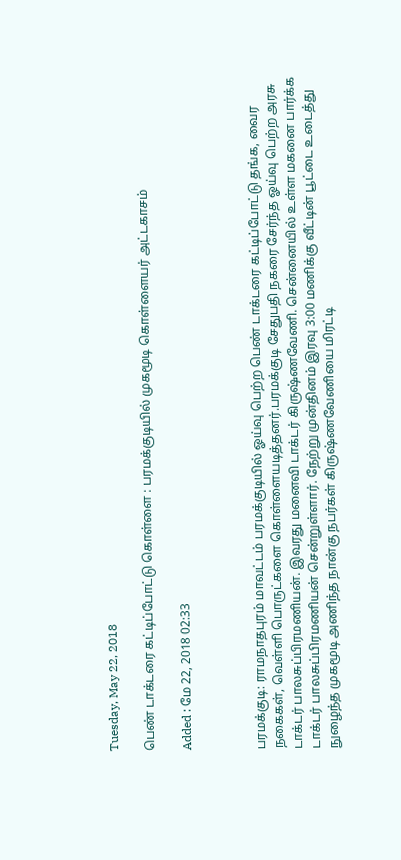Tuesday, May 22, 2018

பெண் டாக்டரை கட்டிப்போட்டு கொள்ளை : பரமக்குடியில் முகமூடி கொள்ளையர் அட்டகாசம்

Added : மே 22, 2018 02:33



பரமக்குடி: ராமநாதபுரம் மாவட்டம் பரமக்குடியில் ஓய்வு பெற்ற பெண் டாக்டரை கட்டிப்போட்டு தங்க, வைர நகைகள், வெள்ளி பொருட்களை கொள்ளையடித்தனர்.பரமக்குடி சேதுபதி நகரை சேர்ந்த ஓய்வு பெற்ற அரசு டாக்டர் பாலசுப்பிரமணியன். இவரது மனைவி டாக்டர் கிருஷ்ணவேணி. சென்னையில் உள்ள மகனை பார்க்க டாக்டர் பாலசுப்பிரமணியன் சென்றுள்ளார். நேற்று முன்தினம் இரவு 3:00 மணிக்கு வீட்டின் பூட்டை உடைத்து நுழைந்த முகமூடி அணிந்த நான்கு நபர்கள் கிருஷ்ணவேணியை மிரட்டி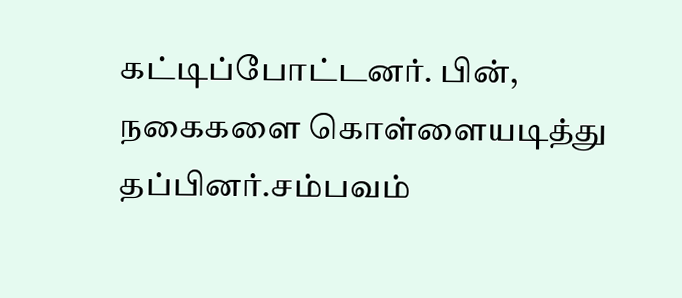கட்டிப்போட்டனர். பின், நகைகளை கொள்ளையடித்து தப்பினர்.சம்பவம்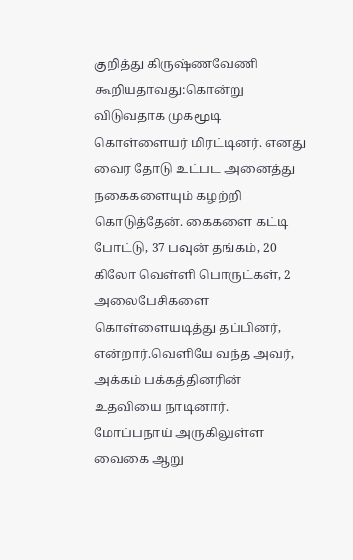குறித்து கிருஷ்ணவேணி கூறியதாவது:கொன்று விடுவதாக முகமூடி கொள்ளையர் மிரட்டினர். எனது வைர தோடு உட்பட அனைத்து நகைகளையும் கழற்றி கொடுத்தேன். கைகளை கட்டி போட்டு, 37 பவுன் தங்கம், 20 கிலோ வெள்ளி பொருட்கள், 2 அலைபேசிகளை கொள்ளையடித்து தப்பினர், என்றார்.வெளியே வந்த அவர், அக்கம் பக்கத்தினரின் உதவியை நாடினார். மோப்பநாய் அருகிலுள்ள வைகை ஆறு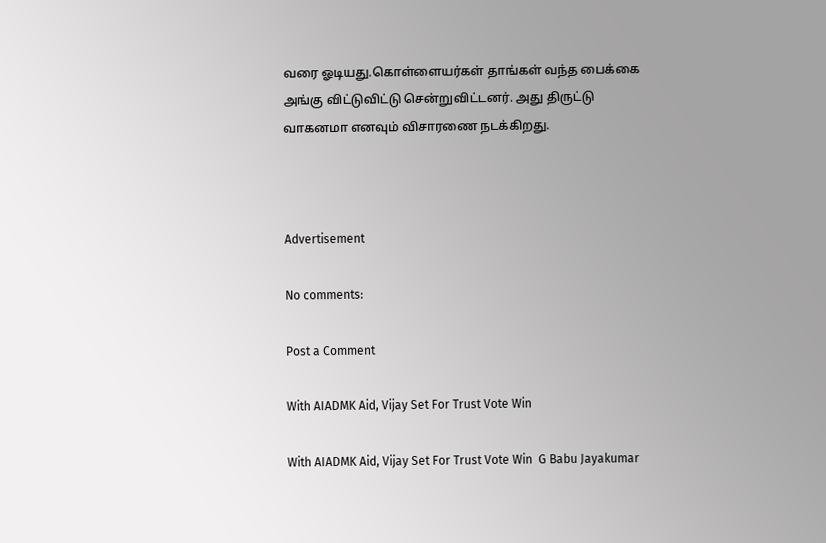வரை ஓடியது.கொள்ளையர்கள் தாங்கள் வந்த பைக்கை அங்கு விட்டுவிட்டு சென்றுவிட்டனர். அது திருட்டு வாகனமா எனவும் விசாரணை நடக்கிறது.



Advertisement

No comments:

Post a Comment

With AIADMK Aid, Vijay Set For Trust Vote Win

With AIADMK Aid, Vijay Set For Trust Vote Win  G Babu Jayakumar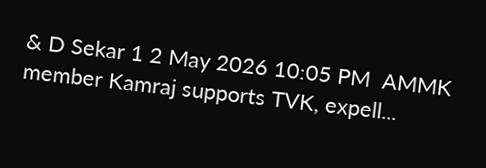& D Sekar 1 2 May 2026 10:05 PM  AMMK member Kamraj supports TVK, expell...